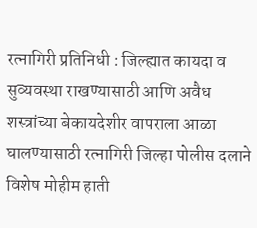रत्नागिरी प्रतिनिधी : जिल्ह्यात कायदा व सुव्यवस्था राखण्यासाठी आणि अवैध शस्त्रांच्या बेकायदेशीर वापराला आळा घालण्यासाठी रत्नागिरी जिल्हा पोलीस दलाने विशेष मोहीम हाती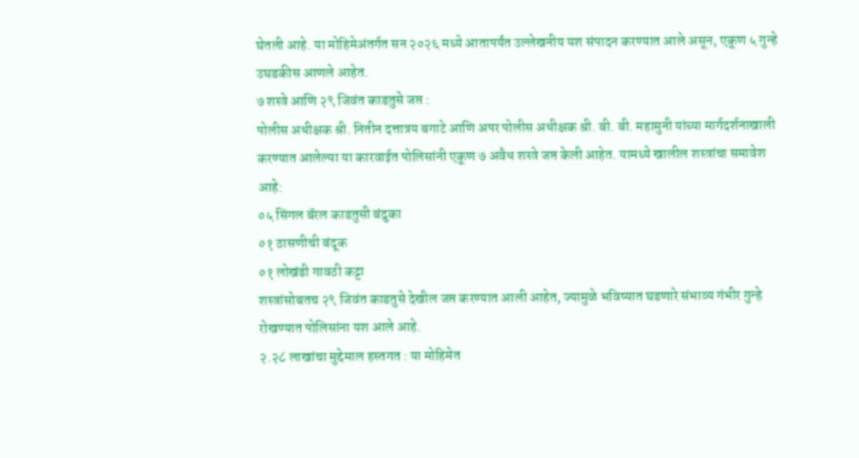घेतली आहे. या मोहिमेअंतर्गत सन २०२६ मध्ये आतापर्यंत उल्लेखनीय यश संपादन करण्यात आले असून, एकूण ५ गुन्हे उघडकीस आणले आहेत.
७ शस्त्रे आणि २९ जिवंत काडतुसे जप्त :
पोलीस अधीक्षक श्री. नितीन दत्तात्रय बगाटे आणि अपर पोलीस अधीक्षक श्री. बी. बी. महामुनी यांच्या मार्गदर्शनाखाली करण्यात आलेल्या या कारवाईत पोलिसांनी एकूण ७ अवैध शस्त्रे जप्त केली आहेत. यामध्ये खालील शस्त्रांचा समावेश आहे:
०५ सिंगल बॅरल काडतुसी बंदुका
०१ ठासणीची बंदूक
०१ लोखंडी गावठी कट्टा
शस्त्रांसोबतच २९ जिवंत काडतुसे देखील जप्त करण्यात आली आहेत, ज्यामुळे भविष्यात घडणारे संभाव्य गंभीर गुन्हे रोखण्यात पोलिसांना यश आले आहे.
२.२८ लाखांचा मुद्देमाल हस्तगत : या मोहिमेत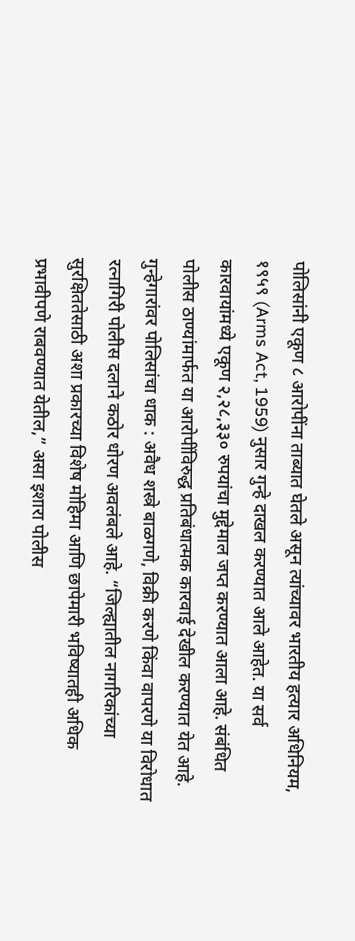पोलिसांनी एकूण ८ आरोपींना ताब्यात घेतले असून त्यांच्यावर भारतीय हत्यार अधिनियम, १९५९ (Arms Act, 1959) नुसार गुन्हे दाखल करण्यात आले आहेत. या सर्व कारवायांमध्ये एकूण २,२८,३३० रुपयांचा मुद्देमाल जप्त करण्यात आला आहे. संबंधित पोलीस ठाण्यांमार्फत या आरोपींविरुद्ध प्रतिबंधात्मक कारवाई देखील करण्यात येत आहे.
गुन्हेगारांवर पोलिसांचा धाक : अवैध शस्त्रे बाळगणे, विक्री करणे किंवा वापरणे या विरोधात रत्नागिरी पोलीस दलाने कठोर धोरण अवलंबले आहे. “जिल्ह्यातील नागरिकांच्या सुरक्षिततेसाठी अशा प्रकारच्या विशेष मोहिमा आणि छापेमारी भविष्यातही अधिक प्रभावीपणे राबवण्यात येतील,” असा इशारा पोलीस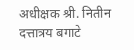अधीक्षक श्री. नितीन दत्तात्रय बगाटे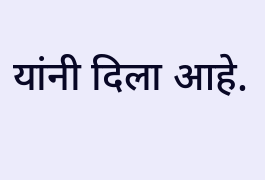यांनी दिला आहे.